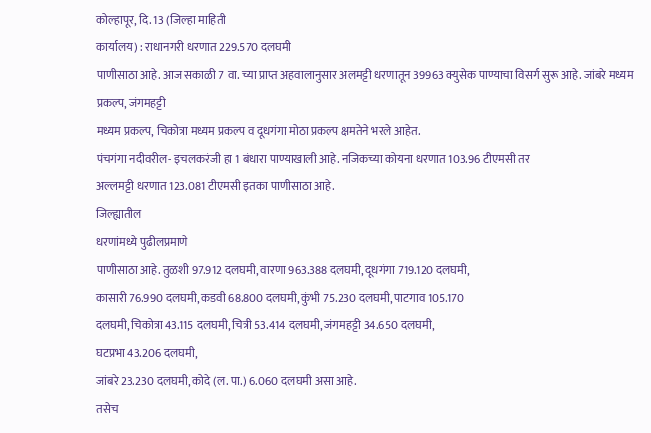कोल्हापूर, दि. 13 (जिल्हा माहिती
कार्यालय) : राधानगरी धरणात 229.570 दलघमी
पाणीसाठा आहे. आज सकाळी 7 वा. च्या प्राप्त अहवालानुसार अलमट्टी धरणातून 39963 क्युसेक पाण्याचा विसर्ग सुरू आहे. जांबरे मध्यम प्रकल्प, जंगमहट्टी
मध्यम प्रकल्प, चिकोत्रा मध्यम प्रकल्प व दूधगंगा मोठा प्रकल्प क्षमतेने भरले आहेत.
पंचगंगा नदीवरील- इचलकरंजी हा 1 बंधारा पाण्याखाली आहे. नजिकच्या कोयना धरणात 103.96 टीएमसी तर
अल्लमट्टी धरणात 123.081 टीएमसी इतका पाणीसाठा आहे.
जिल्ह्यातील
धरणांमध्ये पुढीलप्रमाणे
पाणीसाठा आहे. तुळशी 97.912 दलघमी, वारणा 963.388 दलघमी, दूधगंगा 719.120 दलघमी,
कासारी 76.990 दलघमी, कडवी 68.800 दलघमी, कुंभी 75.230 दलघमी, पाटगाव 105.170
दलघमी, चिकोत्रा 43.115 दलघमी, चित्री 53.414 दलघमी, जंगमहट्टी 34.650 दलघमी,
घटप्रभा 43.206 दलघमी,
जांबरे 23.230 दलघमी, कोदे (ल. पा.) 6.060 दलघमी असा आहे.
तसेच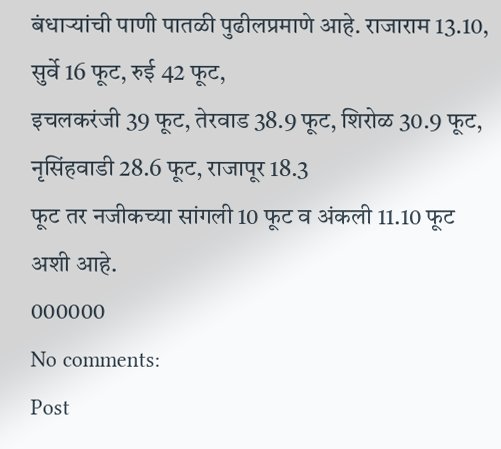बंधाऱ्यांची पाणी पातळी पुढीलप्रमाणे आहे. राजाराम 13.10, सुर्वे 16 फूट, रुई 42 फूट,
इचलकरंजी 39 फूट, तेरवाड 38.9 फूट, शिरोळ 30.9 फूट, नृसिंहवाडी 28.6 फूट, राजापूर 18.3
फूट तर नजीकच्या सांगली 10 फूट व अंकली 11.10 फूट अशी आहे.
000000
No comments:
Post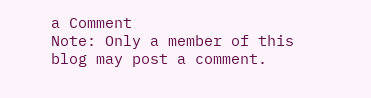a Comment
Note: Only a member of this blog may post a comment.